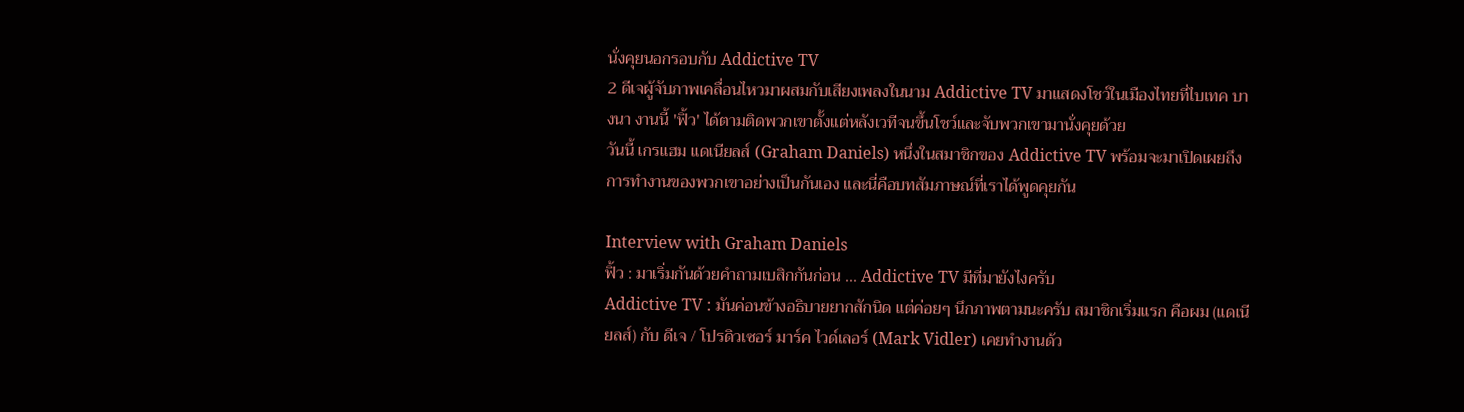นั่งคุยนอกรอบกับ Addictive TV
2 ดีเจผู้จับภาพเคลื่อนไหวมาผสมกับเสียงเพลงในนาม Addictive TV มาแสดงโชว์ในเมืองไทยที่ไบเทค บางนา งานนี้ 'ฟิ้ว' ได้ตามติดพวกเขาตั้งแต่หลังเวทีจนขึ้นโชว์และจับพวกเขามานั่งคุยด้วย
วันนี้ เกรแฮม แดเนียลส์ (Graham Daniels) หนึ่งในสมาชิกของ Addictive TV พร้อมจะมาเปิดเผยถึงการทำงานของพวกเขาอย่างเป็นกันเอง และนี่คือบทสัมภาษณ์ที่เราได้พูดคุยกัน

Interview with Graham Daniels
ฟิ้ว : มาเริ่มกันด้วยคำถามเบสิกกันก่อน ... Addictive TV มีที่มายังไงครับ
Addictive TV : มันค่อนข้างอธิบายยากสักนิด แต่ค่อยๆ นึกภาพตามนะครับ สมาชิกเริ่มแรก คือผม (แดเนียลส์) กับ ดีเจ / โปรดิวเซอร์ มาร์ค ไวด์เลอร์ (Mark Vidler) เคยทำงานด้ว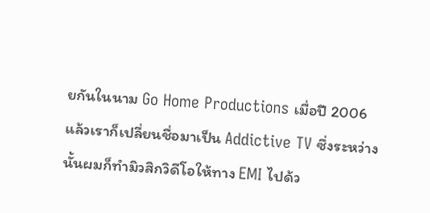ยกันในนาม Go Home Productions เมื่อปี 2006 แล้วเราก็เปลี่ยนชื่อมาเป็น Addictive TV ซึ่งระหว่างนั้นผมก็ทำมิวสิกวิดีโอให้ทาง EMI ไปด้ว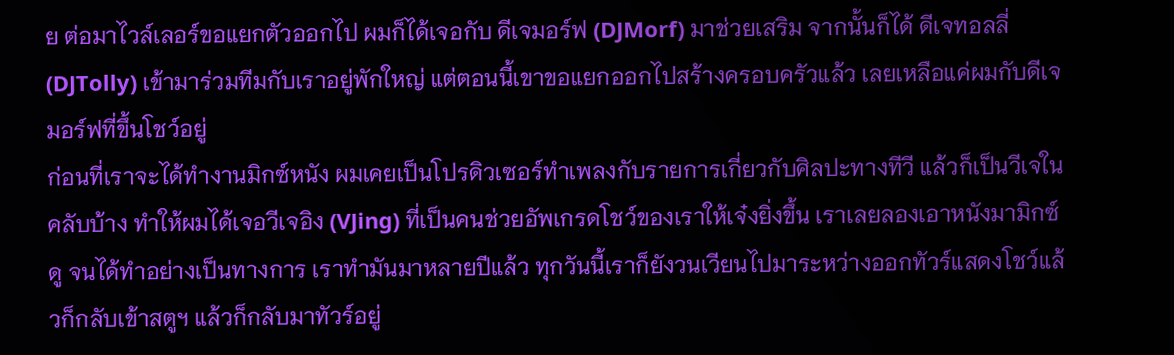ย ต่อมาไวล์เลอร์ขอแยกตัวออกไป ผมก็ได้เจอกับ ดีเจมอร์ฟ (DJMorf) มาช่วยเสริม จากนั้นก็ได้ ดีเจทอลลี่ (DJTolly) เข้ามาร่วมทีมกับเราอยู่พักใหญ่ แต่ตอนนี้เขาขอแยกออกไปสร้างครอบครัวแล้ว เลยเหลือแค่ผมกับดีเจมอร์ฟที่ขึ้นโชว์อยู่
ก่อนที่เราจะได้ทำงานมิกซ์หนัง ผมเคยเป็นโปรดิวเซอร์ทำเพลงกับรายการเกี่ยวกับศิลปะทางทีวี แล้วก็เป็นวีเจในคลับบ้าง ทำให้ผมได้เจอวีเจอิง (VJing) ที่เป็นคนช่วยอัพเกรดโชว์ของเราให้เจ๋งยิ่งขึ้น เราเลยลองเอาหนังมามิกซ์ดู จนได้ทำอย่างเป็นทางการ เราทำมันมาหลายปีแล้ว ทุกวันนี้เราก็ยังวนเวียนไปมาระหว่างออกทัวร์แสดงโชว์แล้วก็กลับเข้าสตูฯ แล้วก็กลับมาทัวร์อยู่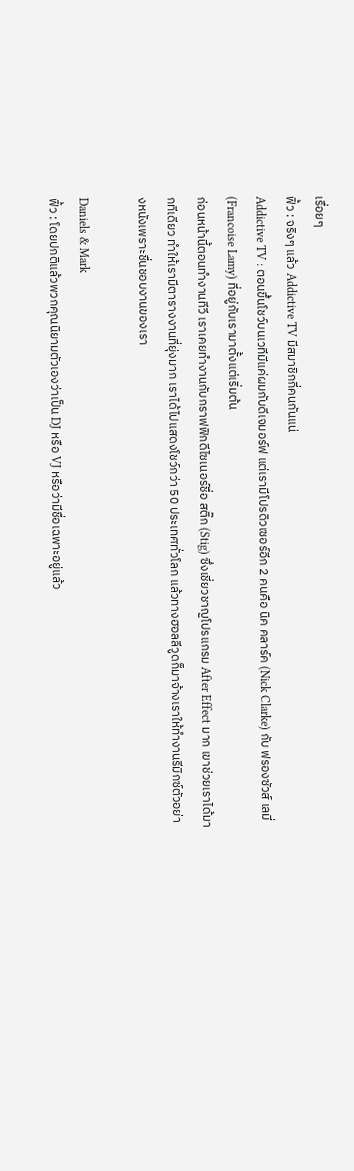เรื่อยๆ
ฟิ้ว : จริงๆ แล้ว Addictive TV มีสมาชิกกี่คนกันแน่
Addictive TV : ตอนขึ้นโชว์บนเวทีมีแค่ผมกับดีเจมอร์ฟ แต่เรามีโปรดิวเซอร์อีก 2 คนคือ นิค คลาร์ค (Nick Clarke) กับ ฟรองซัวส์ เลมี่ (Francoise Lamy) ที่อยู่กับเรามาตั้งแต่เริ่มต้น
ก่อนหน้านี้ตอนทำงานทีวี เราเคยทำงานกับกราฟฟิกดีไซเนอร์ชื่อ สติ๊ก (Stig) ซึ่งเชี่ยวชาญโปรแกรม After Effect มาก เขาช่วยเราได้มากทีเดียว ทำให้เรามีตารางงานที่ยุ่งมาก เราได้ไปแสดงโชว์กว่า 50 ประเทศทั่วโลก แล้วทางฮอลลีวูดก็มาจ้างเราให้ทำงานรีมิกซ์ตัวอย่างหนังเพราะชื่นชอบงานของเรา

Daniels & Mark
ฟิ้ว : โดยปกติแล้วพวกคุณนิยามตัวเองว่าเป็น DJ หรือ VJ หรือว่ามีชื่อเฉพาะอยู่แล้ว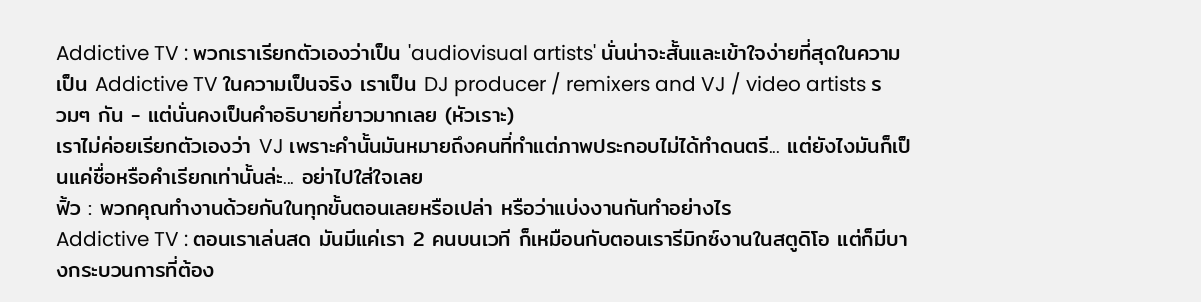Addictive TV : พวกเราเรียกตัวเองว่าเป็น 'audiovisual artists' นั่นน่าจะสั้นและเข้าใจง่ายที่สุดในความเป็น Addictive TV ในความเป็นจริง เราเป็น DJ producer / remixers and VJ / video artists รวมๆ กัน - แต่นั่นคงเป็นคำอธิบายที่ยาวมากเลย (หัวเราะ)
เราไม่ค่อยเรียกตัวเองว่า VJ เพราะคำนั้นมันหมายถึงคนที่ทำแต่ภาพประกอบไม่ได้ทำดนตรี... แต่ยังไงมันก็เป็นแค่ชื่อหรือคำเรียกเท่านั้นล่ะ... อย่าไปใส่ใจเลย
ฟิ้ว : พวกคุณทำงานด้วยกันในทุกขั้นตอนเลยหรือเปล่า หรือว่าแบ่งงานกันทำอย่างไร
Addictive TV : ตอนเราเล่นสด มันมีแค่เรา 2 คนบนเวที ก็เหมือนกับตอนเรารีมิกซ์งานในสตูดิโอ แต่ก็มีบางกระบวนการที่ต้อง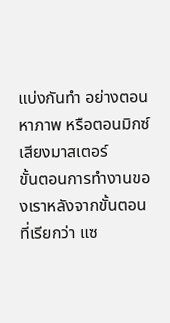แบ่งกันทำ อย่างตอนหาภาพ หรือตอนมิกซ์เสียงมาสเตอร์
ขั้นตอนการทำงานของเราหลังจากขั้นตอนที่เรียกว่า แซ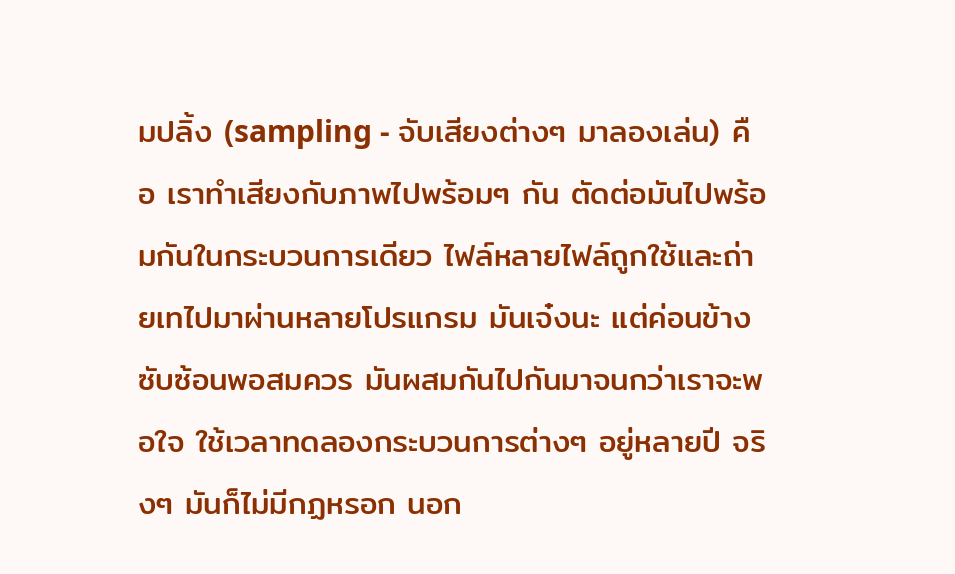มปลิ้ง (sampling - จับเสียงต่างๆ มาลองเล่น) คือ เราทำเสียงกับภาพไปพร้อมๆ กัน ตัดต่อมันไปพร้อมกันในกระบวนการเดียว ไฟล์หลายไฟล์ถูกใช้และถ่ายเทไปมาผ่านหลายโปรแกรม มันเจ๋งนะ แต่ค่อนข้างซับซ้อนพอสมควร มันผสมกันไปกันมาจนกว่าเราจะพอใจ ใช้เวลาทดลองกระบวนการต่างๆ อยู่หลายปี จริงๆ มันก็ไม่มีกฏหรอก นอก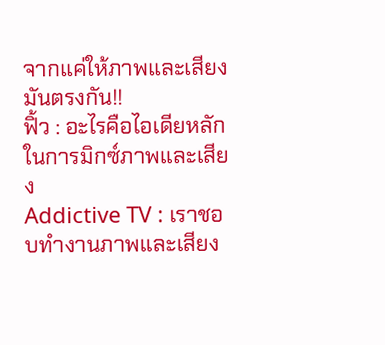จากแค่ให้ภาพและเสียงมันตรงกัน!!
ฟิ้ว : อะไรคือไอเดียหลักในการมิกซ์ภาพและเสียง
Addictive TV : เราชอบทำงานภาพและเสียง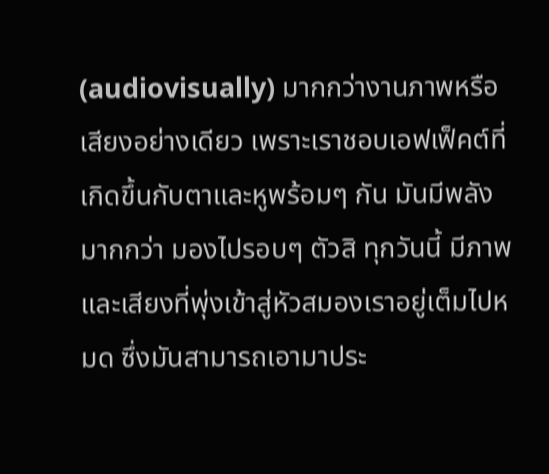(audiovisually) มากกว่างานภาพหรือเสียงอย่างเดียว เพราะเราชอบเอฟเฟ็คต์ที่เกิดขึ้นกับตาและหูพร้อมๆ กัน มันมีพลังมากกว่า มองไปรอบๆ ตัวสิ ทุกวันนี้ มีภาพและเสียงที่พุ่งเข้าสู่หัวสมองเราอยู่เต็มไปหมด ซึ่งมันสามารถเอามาประ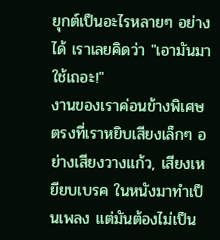ยุกต์เป็นอะไรหลายๆ อย่างได้ เราเลยคิดว่า "เอามันมาใช้เถอะ!"
งานของเราค่อนข้างพิเศษตรงที่เราหยิบเสียงเล็กๆ อย่างเสียงวางแก้ว, เสียงเหยียบเบรค ในหนังมาทำเป็นเพลง แต่มันต้องไม่เป็น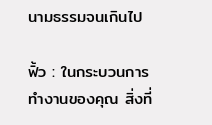นามธรรมจนเกินไป

ฟิ้ว : ในกระบวนการทำงานของคุณ สิ่งที่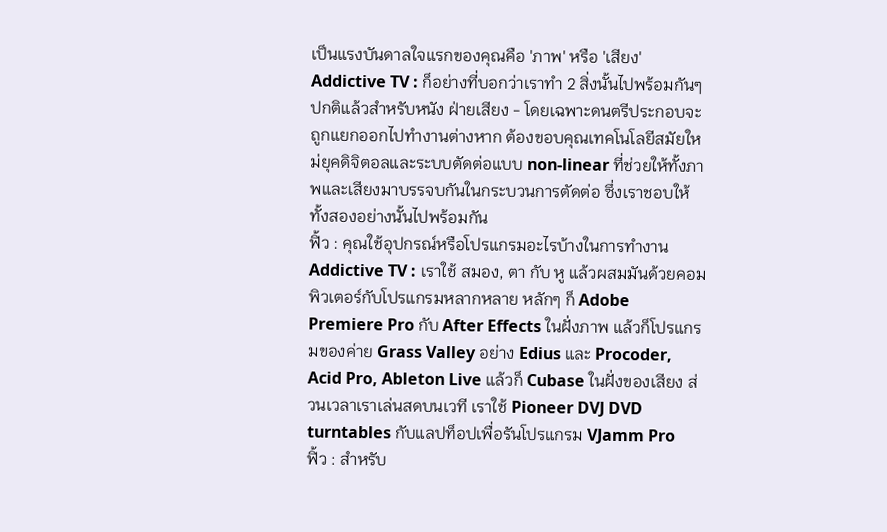เป็นแรงบันดาลใจแรกของคุณคือ 'ภาพ' หรือ 'เสียง'
Addictive TV : ก็อย่างที่บอกว่าเราทำ 2 สิ่งนั้นไปพร้อมกันๆ ปกติแล้วสำหรับหนัง ฝ่ายเสียง - โดยเฉพาะดนตรีประกอบจะถูกแยกออกไปทำงานต่างหาก ต้องขอบคุณเทคโนโลยีสมัยใหม่ยุคดิจิตอลและระบบตัดต่อแบบ non-linear ที่ช่วยให้ทั้งภาพและเสียงมาบรรจบกันในกระบวนการตัดต่อ ซึ่งเราชอบให้ทั้งสองอย่างนั้นไปพร้อมกัน
ฟิ้ว : คุณใช้อุปกรณ์หรือโปรแกรมอะไรบ้างในการทำงาน
Addictive TV : เราใช้ สมอง, ตา กับ หู แล้วผสมมันด้วยคอมพิวเตอร์กับโปรแกรมหลากหลาย หลักๆ ก็ Adobe Premiere Pro กับ After Effects ในฝั่งภาพ แล้วก็โปรแกรมของค่าย Grass Valley อย่าง Edius และ Procoder, Acid Pro, Ableton Live แล้วก็ Cubase ในฝั่งของเสียง ส่วนเวลาเราเล่นสดบนเวที เราใช้ Pioneer DVJ DVD turntables กับแลปท็อปเพื่อรันโปรแกรม VJamm Pro
ฟิ้ว : สำหรับ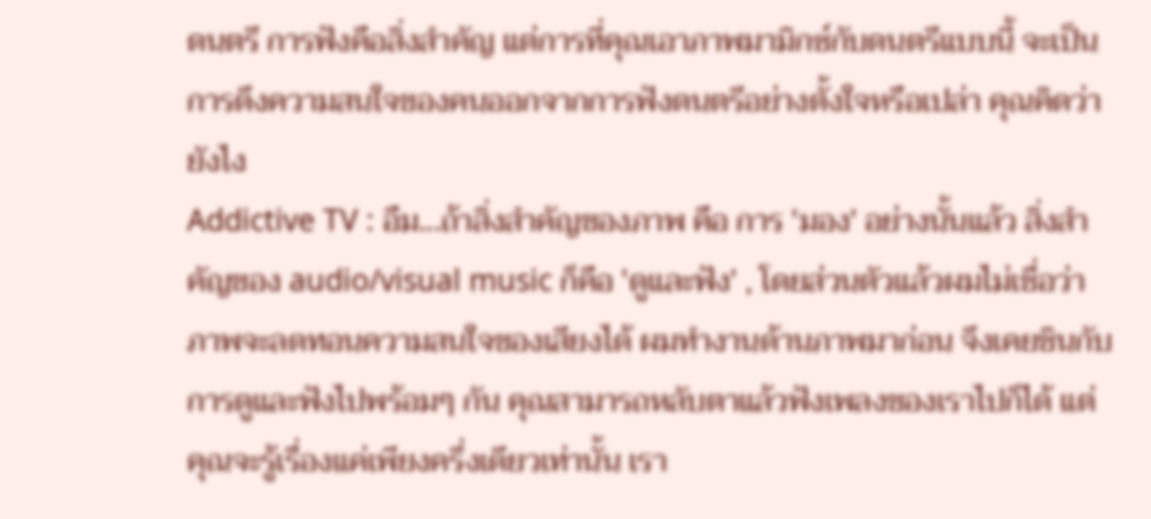ดนตรี การฟังคือสิ่งสำคัญ แต่การที่คุณเอาภาพมามิกซ์กับดนตรีแบบนี้ จะเป็นการดึงความสนใจของคนออกจากการฟังดนตรีอย่างตั้งใจหรือเปล่า คุณคิดว่ายังไง
Addictive TV : อืม...ถ้าสิ่งสำคัญของภาพ คือ การ 'มอง' อย่างนั้นแล้ว สิ่งสำคัญของ audio/visual music ก็คือ 'ดูและฟัง' , โดยส่วนตัวแล้วผมไม่เชื่อว่าภาพจะลดทอนความสนใจของเสียงได้ ผมทำงานด้านภาพมาก่อน จึงเคยชินกับการดูและฟังไปพร้อมๆ กัน คุณสามารถหลับตาแล้วฟังเพลงของเราไปก็ได้ แต่คุณจะรู้เรื่องแค่เพียงครึ่งเดียวเท่านั้น เรา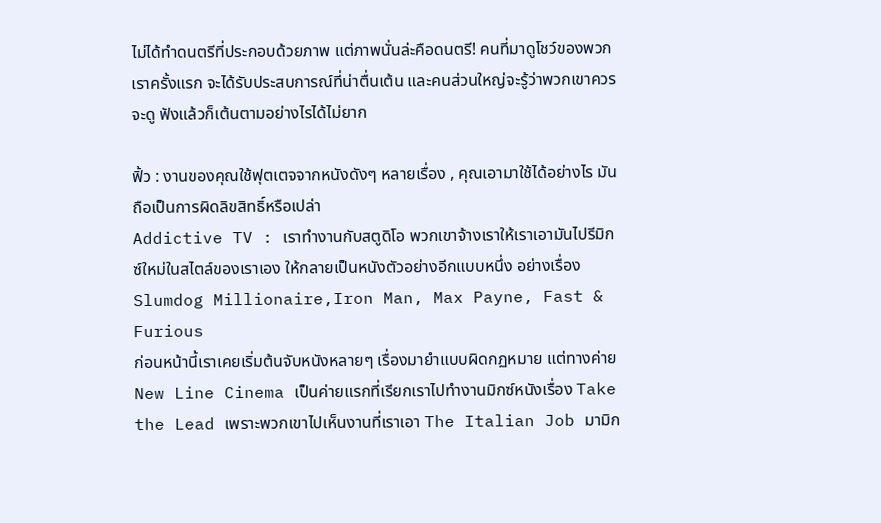ไม่ได้ทำดนตรีที่ประกอบด้วยภาพ แต่ภาพนั่นล่ะคือดนตรี! คนที่มาดูโชว์ของพวกเราครั้งแรก จะได้รับประสบการณ์ที่น่าตื่นเต้น และคนส่วนใหญ่จะรู้ว่าพวกเขาควรจะดู ฟังแล้วก็เต้นตามอย่างไรได้ไม่ยาก

ฟิ้ว : งานของคุณใช้ฟุตเตจจากหนังดังๆ หลายเรื่อง , คุณเอามาใช้ได้อย่างไร มันถือเป็นการผิดลิขสิทธิ์หรือเปล่า
Addictive TV : เราทำงานกับสตูดิโอ พวกเขาจ้างเราให้เราเอามันไปรีมิกซ์ใหม่ในสไตล์ของเราเอง ให้กลายเป็นหนังตัวอย่างอีกแบบหนึ่ง อย่างเรื่อง Slumdog Millionaire,Iron Man, Max Payne, Fast & Furious
ก่อนหน้านี้เราเคยเริ่มต้นจับหนังหลายๆ เรื่องมายำแบบผิดกฏหมาย แต่ทางค่าย New Line Cinema เป็นค่ายแรกที่เรียกเราไปทำงานมิกซ์หนังเรื่อง Take the Lead เพราะพวกเขาไปเห็นงานที่เราเอา The Italian Job มามิก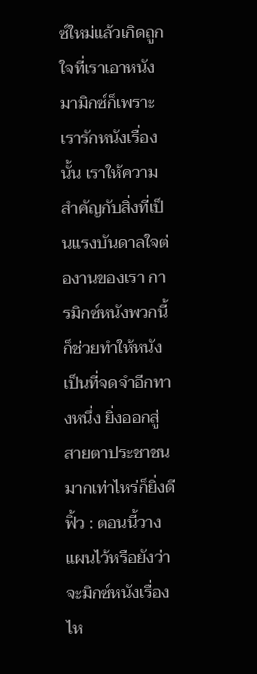ซ์ใหม่แล้วเกิดถูกใจที่เราเอาหนังมามิกซ์ก็เพราะเรารักหนังเรื่องนั้น เราให้ความสำคัญกับสิ่งที่เป็นแรงบันดาลใจต่องานของเรา การมิกซ์หนังพวกนี้ก็ช่วยทำให้หนังเป็นที่จดจำอีกทางหนึ่ง ยิ่งออกสู่สายตาประชาชนมากเท่าไหร่ก็ยิ่งดี
ฟิ้ว : ตอนนี้วางแผนไว้หรือยังว่าจะมิกซ์หนังเรื่องไห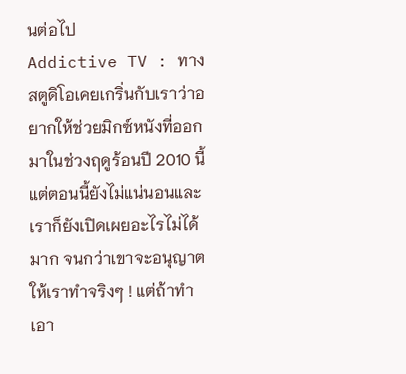นต่อไป
Addictive TV : ทางสตูดิโอเคยเกริ่นกับเราว่าอยากให้ช่วยมิกซ์หนังที่ออกมาในช่วงฤดูร้อนปี 2010 นี้ แต่ตอนนี้ยังไม่แน่นอนและเราก็ยังเปิดเผยอะไรไม่ได้มาก จนกว่าเขาจะอนุญาตให้เราทำจริงๆ ! แต่ถ้าทำเอา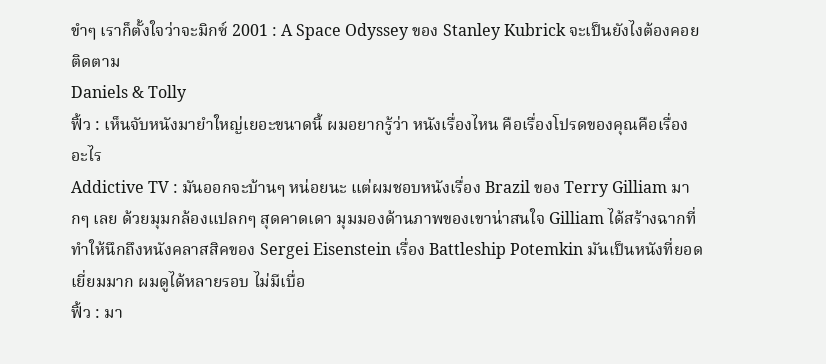ขำๆ เราก็ตั้งใจว่าจะมิกซ์ 2001 : A Space Odyssey ของ Stanley Kubrick จะเป็นยังไงต้องคอยติดตาม
Daniels & Tolly
ฟิ้ว : เห็นจับหนังมายำใหญ่เยอะขนาดนี้ ผมอยากรู้ว่า หนังเรื่องไหน คือเรื่องโปรดของคุณคือเรื่องอะไร
Addictive TV : มันออกจะบ้านๆ หน่อยนะ แต่ผมชอบหนังเรื่อง Brazil ของ Terry Gilliam มากๆ เลย ด้วยมุมกล้องแปลกๆ สุดคาดเดา มุมมองด้านภาพของเขาน่าสนใจ Gilliam ได้สร้างฉากที่ทำให้นึกถึงหนังคลาสสิคของ Sergei Eisenstein เรื่อง Battleship Potemkin มันเป็นหนังที่ยอดเยี่ยมมาก ผมดูได้หลายรอบ ไม่มีเบื่อ
ฟิ้ว : มา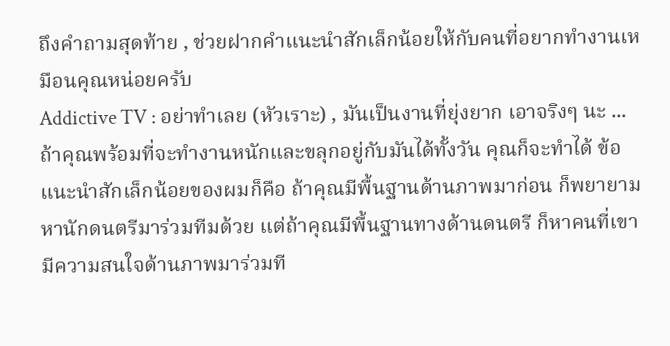ถึงคำถามสุดท้าย , ช่วยฝากคำแนะนำสักเล็กน้อยให้กับคนที่อยากทำงานเหมือนคุณหน่อยครับ
Addictive TV : อย่าทำเลย (หัวเราะ) , มันเป็นงานที่ยุ่งยาก เอาจริงๆ นะ ...ถ้าคุณพร้อมที่จะทำงานหนักและขลุกอยู่กับมันได้ทั้งวัน คุณก็จะทำได้ ข้อแนะนำสักเล็กน้อยของผมก็คือ ถ้าคุณมีพื้นฐานด้านภาพมาก่อน ก็พยายามหานักดนตรีมาร่วมทีมด้วย แต่ถ้าคุณมีพื้นฐานทางด้านดนตรี ก็หาคนที่เขามีความสนใจด้านภาพมาร่วมที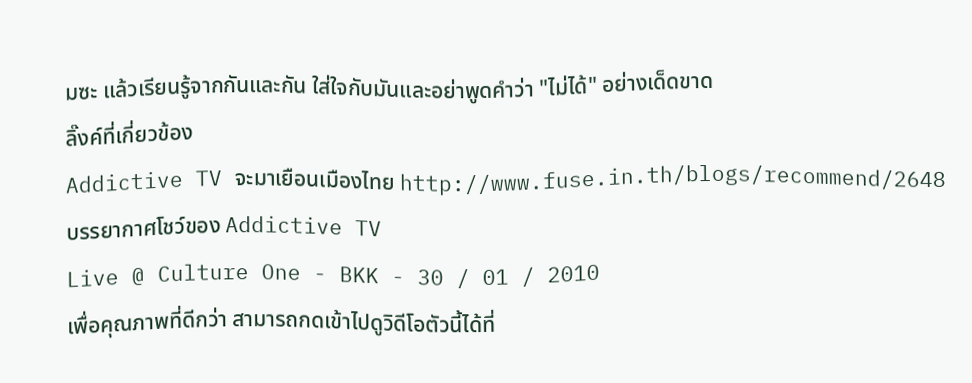มซะ แล้วเรียนรู้จากกันและกัน ใส่ใจกับมันและอย่าพูดคำว่า "ไม่ได้" อย่างเด็ดขาด
ลิ๊งค์ที่เกี่ยวข้อง
Addictive TV จะมาเยือนเมืองไทย http://www.fuse.in.th/blogs/recommend/2648
บรรยากาศโชว์ของ Addictive TV
Live @ Culture One - BKK - 30 / 01 / 2010
เพื่อคุณภาพที่ดีกว่า สามารถกดเข้าไปดูวิดีโอตัวนี้ได้ที่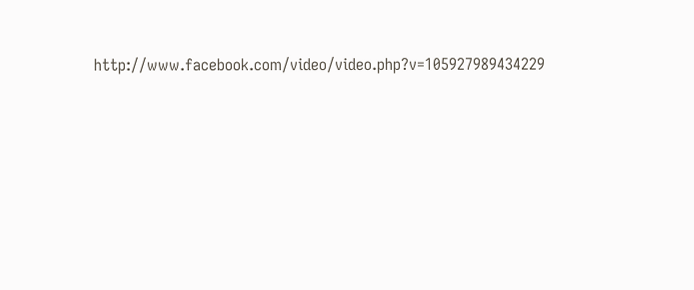http://www.facebook.com/video/video.php?v=105927989434229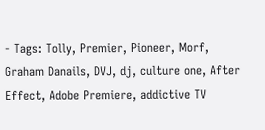- Tags: Tolly, Premier, Pioneer, Morf, Graham Danails, DVJ, dj, culture one, After Effect, Adobe Premiere, addictive TV